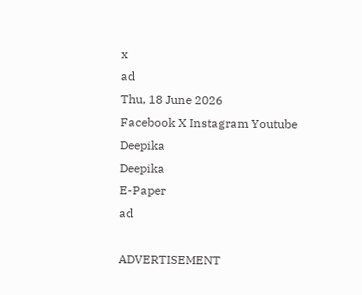x
ad
Thu, 18 June 2026
Facebook X Instagram Youtube
Deepika
Deepika
E-Paper
ad

ADVERTISEMENT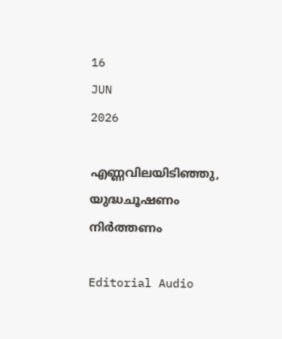16
JUN
2026

എണ്ണവിലയിടിഞ്ഞു, യുദ്ധചൂഷണം നിർത്തണം

Editorial Audio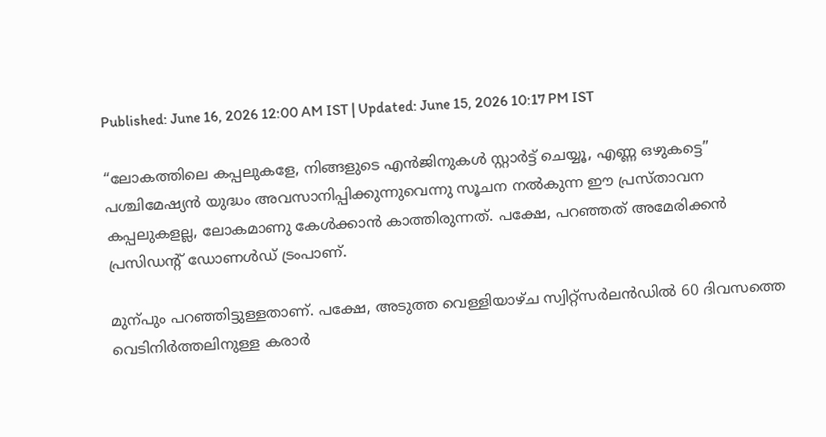Published: June 16, 2026 12:00 AM IST | Updated: June 15, 2026 10:17 PM IST

“ലോകത്തിലെ കപ്പലുകളേ, നിങ്ങളുടെ എൻജിനുകൾ സ്റ്റാർട്ട് ചെയ്യൂ, എണ്ണ ഒഴുകട്ടെ” പശ്ചിമേഷ്യൻ യുദ്ധം അവസാനിപ്പിക്കുന്നുവെന്നു സൂചന നൽകുന്ന ഈ പ്രസ്താവന കപ്പലുകളല്ല, ലോകമാണു കേൾക്കാൻ കാത്തിരുന്നത്. പക്ഷേ, പറഞ്ഞത് അമേരിക്കൻ പ്രസിഡന്‍റ് ഡോണൾഡ് ട്രംപാണ്.

മുന്പും പറഞ്ഞിട്ടുള്ളതാണ്. പക്ഷേ, അടുത്ത വെള്ളിയാഴ്ച സ്വിറ്റ്സർലൻഡിൽ 60 ദിവസത്തെ വെടിനിർത്തലിനുള്ള കരാർ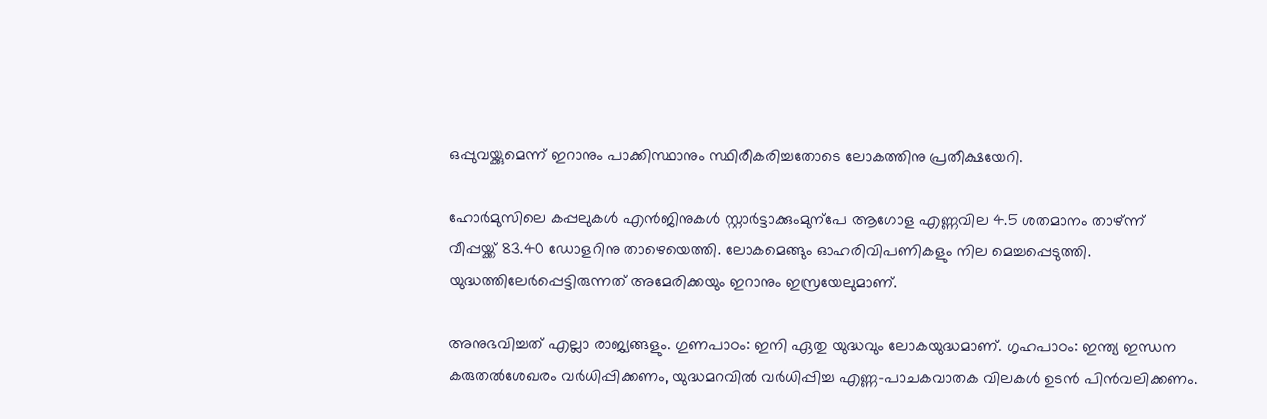ഒപ്പുവയ്ക്കുമെന്ന് ഇറാനും പാക്കിസ്ഥാനും സ്ഥിരീകരിച്ചതോടെ ലോകത്തിനു പ്രതീക്ഷയേറി.

ഹോർമുസിലെ കപ്പലുകൾ എൻജിനുകൾ സ്റ്റാർട്ടാക്കുംമുന്പേ ആഗോള എണ്ണവില 4.5 ശതമാനം താഴ്ന്ന് വീപ്പയ്ക്ക് 83.40 ഡോളറിനു താഴെയെത്തി. ലോകമെങ്ങും ഓഹരിവിപണികളും നില മെച്ചപ്പെടുത്തി. യുദ്ധത്തിലേർപ്പെട്ടിരുന്നത് അമേരിക്കയും ഇറാനും ഇസ്രയേലുമാണ്.

അനുഭവിച്ചത് എല്ലാ രാജ്യങ്ങളും. ഗുണപാഠം: ഇനി ഏതു യുദ്ധവും ലോകയുദ്ധമാണ്. ഗൃഹപാഠം: ഇന്ത്യ ഇന്ധന കരുതൽശേഖരം വർധിപ്പിക്കണം, യുദ്ധമറവിൽ വർധിപ്പിച്ച എണ്ണ-പാചകവാതക വിലകൾ ഉടൻ പിൻവലിക്കണം.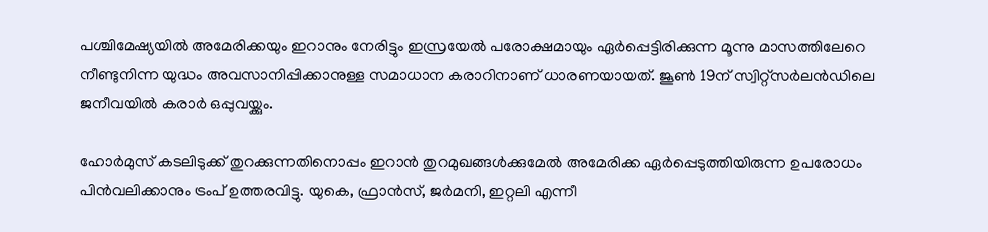പശ്ചിമേഷ്യയിൽ അമേരിക്കയും ഇറാനും നേരിട്ടും ഇസ്രയേൽ പരോക്ഷമായും ഏർപ്പെട്ടിരിക്കുന്ന മൂന്നു മാസത്തിലേറെ നീണ്ടുനിന്ന യുദ്ധം അവസാനിപ്പിക്കാനുള്ള സമാധാന കരാറിനാണ് ധാരണയായത്. ജൂൺ 19ന് സ്വിറ്റ്സർലൻഡിലെ ജനീവയിൽ കരാർ ഒപ്പുവയ്ക്കും.

ഹോർമുസ് കടലിടുക്ക് തുറക്കുന്നതിനൊപ്പം ഇറാൻ തുറമുഖങ്ങൾക്കുമേൽ അമേരിക്ക ഏർപ്പെടുത്തിയിരുന്ന ഉപരോധം പിൻവലിക്കാനും ട്രംപ് ഉത്തരവിട്ടു. യുകെ, ഫ്രാൻസ്, ജർമനി, ഇറ്റലി എന്നീ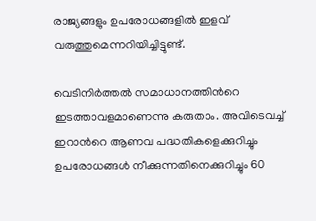രാജ്യങ്ങളും ഉപരോധങ്ങളിൽ ഇളവ് വരുത്തുമെന്നറിയിച്ചിട്ടുണ്ട്.

വെടിനിർത്തൽ സമാധാനത്തിന്‍റെ ഇടത്താവളമാണെന്നു കരുതാം. അവിടെവച്ച് ഇറാന്‍റെ ആണവ പദ്ധതികളെക്കുറിച്ചും ഉപരോധങ്ങൾ നീക്കുന്നതിനെക്കുറിച്ചും 60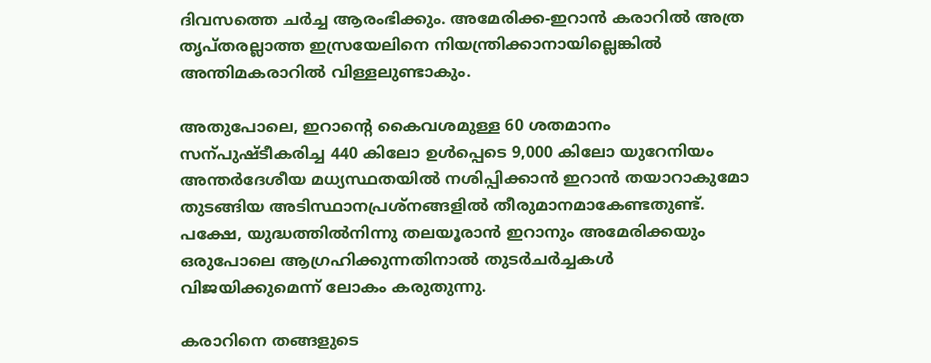ദിവസത്തെ ചർച്ച ആരംഭിക്കും. അമേരിക്ക-ഇറാൻ കരാറിൽ അത്ര തൃപ്തരല്ലാത്ത ഇസ്രയേലിനെ നിയന്ത്രിക്കാനായില്ലെങ്കിൽ അന്തിമകരാറിൽ വിള്ളലുണ്ടാകും.

അതുപോലെ, ഇറാന്‍റെ കൈവശമുള്ള 60 ശതമാനം സന്പുഷ്‌ടീകരിച്ച 440 കിലോ ഉൾപ്പെടെ 9,000 കിലോ യുറേനിയം അന്തർദേശീയ മധ്യസ്ഥതയിൽ നശിപ്പിക്കാൻ ഇറാൻ തയാറാകുമോ തുടങ്ങിയ അടിസ്ഥാനപ്രശ്നങ്ങളിൽ തീരുമാനമാകേണ്ടതുണ്ട്. പക്ഷേ, യുദ്ധത്തിൽനിന്നു തലയൂരാൻ ഇറാനും അമേരിക്കയും ഒരുപോലെ ആഗ്രഹിക്കുന്നതിനാൽ തുടർചർച്ചകൾ വിജയിക്കുമെന്ന് ലോകം കരുതുന്നു.

കരാറിനെ തങ്ങളുടെ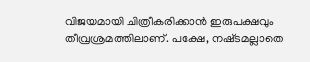വിജയമായി ചിത്രീകരിക്കാൻ ഇരുപക്ഷവും തീവ്രശ്രമത്തിലാണ്. പക്ഷേ, നഷ്‌ടമല്ലാതെ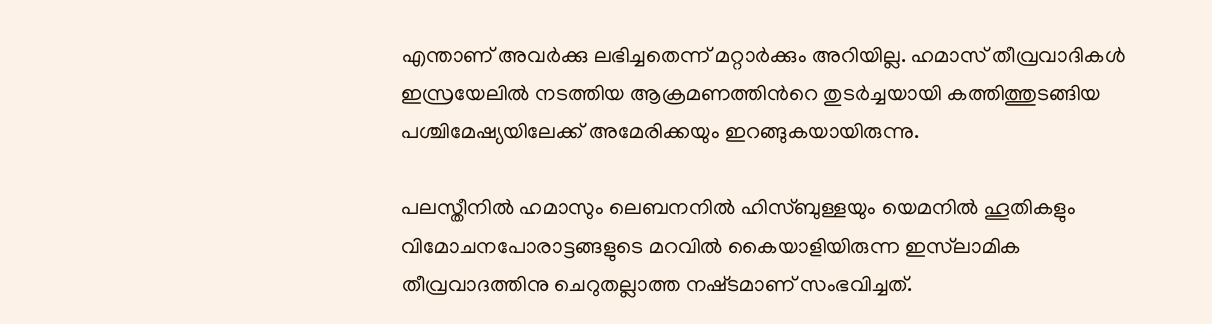എന്താണ് അവർക്കു ലഭിച്ചതെന്ന് മറ്റാർക്കും അറിയില്ല. ഹമാസ് തീവ്രവാദികൾ ഇസ്രയേലിൽ നടത്തിയ ആക്രമണത്തിന്‍റെ തുടർച്ചയായി കത്തിത്തുടങ്ങിയ പശ്ചിമേഷ്യയിലേക്ക് അമേരിക്കയും ഇറങ്ങുകയായിരുന്നു.

പലസ്തീനിൽ ഹമാസും ലെബനനിൽ ഹിസ്ബുള്ളയും യെമനിൽ ഹൂതികളും വിമോചനപോരാട്ടങ്ങളുടെ മറവിൽ കൈയാളിയിരുന്ന ഇസ്‌ലാമിക തീവ്രവാദത്തിനു ചെറുതല്ലാത്ത നഷ്‌ടമാണ് സംഭവിച്ചത്.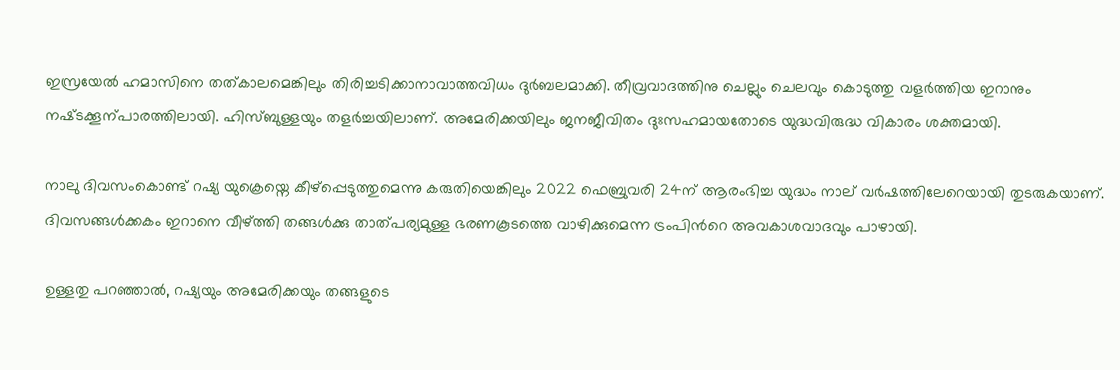ഇസ്രയേൽ ഹമാസിനെ തത്കാലമെങ്കിലും തിരിച്ചടിക്കാനാവാത്തവിധം ദുർബലമാക്കി. തീവ്രവാദത്തിനു ചെല്ലും ചെലവും കൊടുത്തു വളർത്തിയ ഇറാനും നഷ്‌ടക്കൂന്പാരത്തിലായി. ഹിസ്ബുള്ളയും തളർച്ചയിലാണ്. അമേരിക്കയിലും ജനജീവിതം ദുഃസഹമായതോടെ യുദ്ധവിരുദ്ധ വികാരം ശക്തമായി.

നാലു ദിവസംകൊണ്ട് റഷ്യ യുക്രെയ്നെ കീഴ്പ്പെടുത്തുമെന്നു കരുതിയെങ്കിലും 2022 ഫെബ്രുവരി 24ന് ആരംഭിച്ച യുദ്ധം നാല് വർഷത്തിലേറെയായി തുടരുകയാണ്. ദിവസങ്ങൾക്കകം ഇറാനെ വീഴ്ത്തി തങ്ങൾക്കു താത്പര്യമുള്ള ഭരണകൂടത്തെ വാഴിക്കുമെന്ന ട്രംപിന്‍റെ അവകാശവാദവും പാഴായി.

ഉള്ളതു പറഞ്ഞാൽ, റഷ്യയും അമേരിക്കയും തങ്ങളുടെ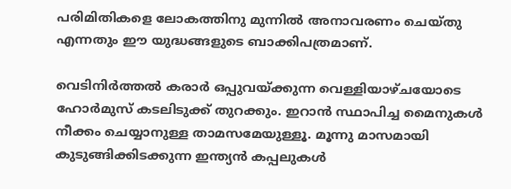പരിമിതികളെ ലോകത്തിനു മുന്നിൽ അനാവരണം ചെയ്തു എന്നതും ഈ യുദ്ധങ്ങളുടെ ബാക്കിപത്രമാണ്.

വെടിനിർത്തൽ കരാർ ഒപ്പുവയ്ക്കുന്ന വെള്ളിയാഴ്ചയോടെ ഹോർമുസ് കടലിടുക്ക് തുറക്കും. ഇറാൻ സ്ഥാപിച്ച മൈനുകൾ നീക്കം ചെയ്യാനുള്ള താമസമേയുള്ളൂ. മൂന്നു മാസമായി കുടുങ്ങിക്കിടക്കുന്ന ഇന്ത്യൻ കപ്പലുകൾ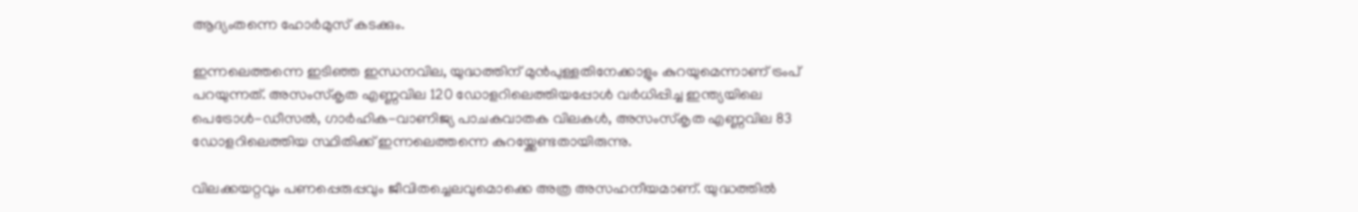ആദ്യംതന്നെ ഹോർമുസ് കടക്കും.

ഇന്നലെത്തന്നെ ഇടിഞ്ഞ ഇന്ധനവില, യുദ്ധത്തിന് മുൻപുള്ളതിനേക്കാളും കുറയുമെന്നാണ് ട്രംപ് പറയുന്നത്. അസംസ്കൃത എണ്ണവില 120 ഡോളറിലെത്തിയപ്പോൾ വർധിപ്പിച്ച ഇന്ത്യയിലെ പെട്രോൾ-ഡീസൽ, ഗാർഹിക-വാണിജ്യ പാചകവാതക വിലകൾ, അസംസ്കൃത എണ്ണവില 83 ഡോളറിലെത്തിയ സ്ഥിതിക്ക് ഇന്നലെത്തന്നെ കുറയ്ക്കേണ്ടതായിരുന്നു.

വിലക്കയറ്റവും പണപ്പെരുപ്പവും ജീവിതച്ചെലവുമൊക്കെ അത്ര അസഹനീയമാണ്. യുദ്ധത്തിൽ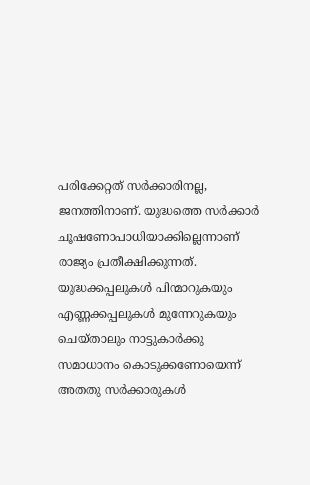പരിക്കേറ്റത് സർക്കാരിനല്ല, ജനത്തിനാണ്. യുദ്ധത്തെ സർക്കാർ ചൂഷണോപാധിയാക്കില്ലെന്നാണ് രാജ്യം പ്രതീക്ഷിക്കുന്നത്. യുദ്ധക്കപ്പലുകൾ പിന്മാറുകയും എണ്ണക്കപ്പലുകൾ മുന്നേറുകയും ചെയ്താലും നാട്ടുകാർക്കു സമാധാനം കൊടുക്കണോയെന്ന് അതതു സർക്കാരുകൾ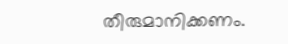തീരുമാനിക്കണം.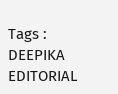Tags : DEEPIKA EDITORIAL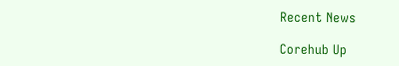Recent News

Corehub Up